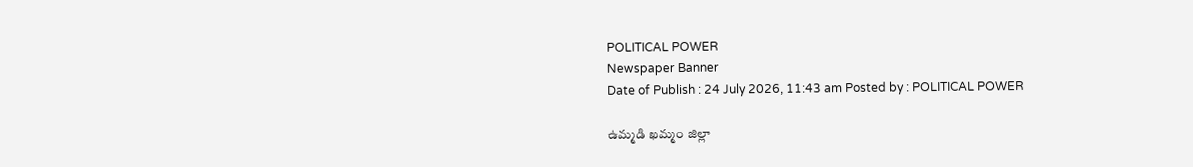POLITICAL POWER
Newspaper Banner
Date of Publish : 24 July 2026, 11:43 am Posted by : POLITICAL POWER

ఉమ్మడి ఖమ్మం జిల్లా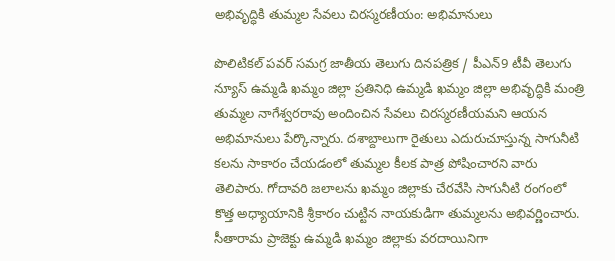అభివృద్ధికి తుమ్మల సేవలు చిరస్మరణీయం: అభిమానులు

పొలిటికల్ పవర్ సమగ్ర జాతీయ తెలుగు దినపత్రిక / పీఎన్9 టీవీ తెలుగు న్యూస్ ఉమ్మడి ఖమ్మం జిల్లా ప్రతినిధి ఉమ్మడి ఖమ్మం జిల్లా అభివృద్ధికి మంత్రి తుమ్మల నాగేశ్వరరావు అందించిన సేవలు చిరస్మరణీయమని ఆయన అభిమానులు పేర్కొన్నారు. దశాబ్దాలుగా రైతులు ఎదురుచూస్తున్న సాగునీటి కలను సాకారం చేయడంలో తుమ్మల కీలక పాత్ర పోషించారని వారు తెలిపారు. గోదావరి జలాలను ఖమ్మం జిల్లాకు చేరవేసి సాగునీటి రంగంలో కొత్త అధ్యాయానికి శ్రీకారం చుట్టిన నాయకుడిగా తుమ్మలను అభివర్ణించారు. సీతారామ ప్రాజెక్టు ఉమ్మడి ఖమ్మం జిల్లాకు వరదాయినిగా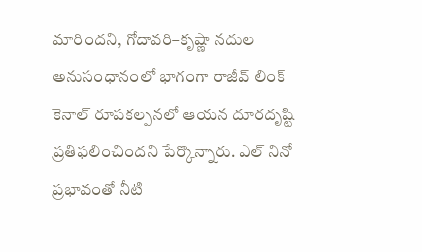మారిందని, గోదావరి–కృష్ణా నదుల అనుసంధానంలో భాగంగా రాజీవ్ లింక్ కెనాల్ రూపకల్పనలో ఆయన దూరదృష్టి ప్రతిఫలించిందని పేర్కొన్నారు. ఎల్ నినో ప్రభావంతో నీటి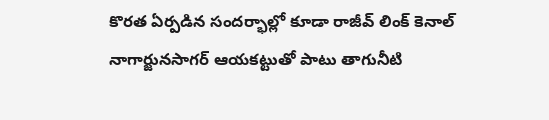కొరత ఏర్పడిన సందర్భాల్లో కూడా రాజీవ్ లింక్ కెనాల్ నాగార్జునసాగర్ ఆయకట్టుతో పాటు తాగునీటి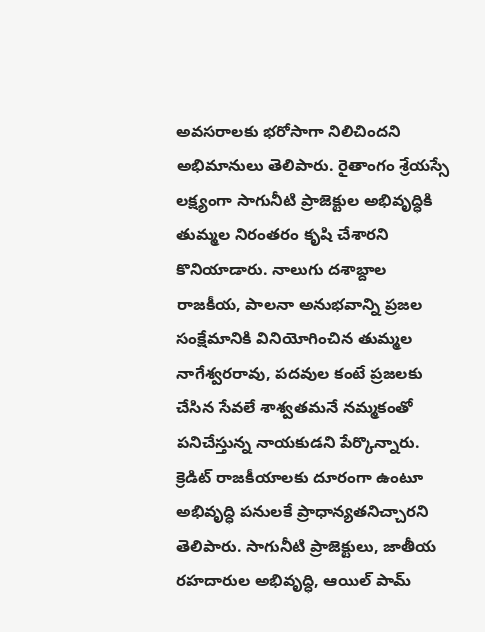అవసరాలకు భరోసాగా నిలిచిందని అభిమానులు తెలిపారు. రైతాంగం శ్రేయస్సే లక్ష్యంగా సాగునీటి ప్రాజెక్టుల అభివృద్ధికి తుమ్మల నిరంతరం కృషి చేశారని కొనియాడారు. నాలుగు దశాబ్దాల రాజకీయ, పాలనా అనుభవాన్ని ప్రజల సంక్షేమానికి వినియోగించిన తుమ్మల నాగేశ్వరరావు, పదవుల కంటే ప్రజలకు చేసిన సేవలే శాశ్వతమనే నమ్మకంతో పనిచేస్తున్న నాయకుడని పేర్కొన్నారు. క్రెడిట్ రాజకీయాలకు దూరంగా ఉంటూ అభివృద్ధి పనులకే ప్రాధాన్యతనిచ్చారని తెలిపారు. సాగునీటి ప్రాజెక్టులు, జాతీయ రహదారుల అభివృద్ధి, ఆయిల్ పామ్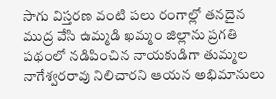సాగు విస్తరణ వంటి పలు రంగాల్లో తనదైన ముద్ర వేసి ఉమ్మడి ఖమ్మం జిల్లాను ప్రగతి పథంలో నడిపించిన నాయకుడిగా తుమ్మల నాగేశ్వరరావు నిలిచారని ఆయన అభిమానులు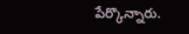పేర్కొన్నారు.